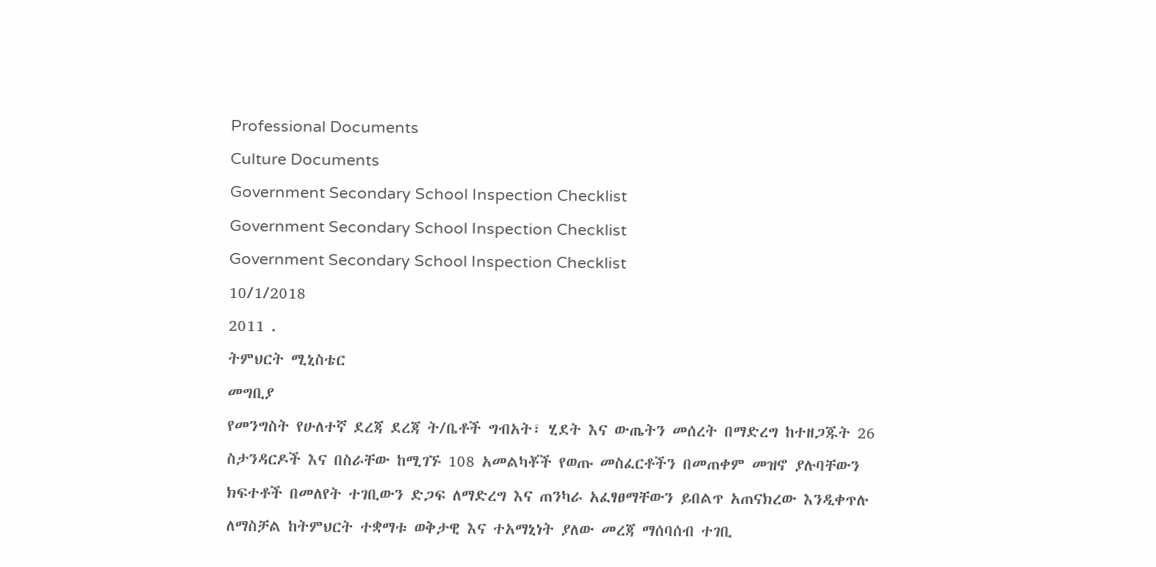Professional Documents
Culture Documents
Government Secondary School Inspection Checklist
Government Secondary School Inspection Checklist
Government Secondary School Inspection Checklist
10/1/2018
2011 .
ትምህርት ሚኒስቴር
መግቢያ
የመንግስት የሁለተኛ ደረጃ ደረጃ ት/ቤቶች ግብአት፣ ሂደት እና ውጤትን መሰረት በማድረግ ከተዘጋጁት 26
ስታንዳርዶች እና በስራቸው ከሚገኙ 108 አመልካቾች የወጡ መስፈርቶችን በመጠቀም መዝኖ ያሉባቸውን
ክፍተቶች በመለየት ተገቢውን ድጋፍ ለማድረግ እና ጠንካራ አፈፃፀማቸውን ይበልጥ አጠናክረው እንዲቀጥሉ
ለማስቻል ከትምህርት ተቋማቱ ወቅታዊ እና ተአማኒነት ያለው መረጃ ማሰባሰብ ተገቢ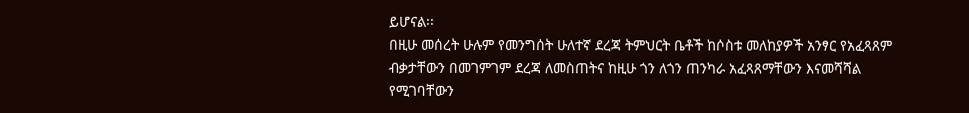ይሆናል፡፡
በዚሁ መሰረት ሁሉም የመንግሰት ሁለተኛ ደረጃ ትምህርት ቤቶች ከሶስቱ መለከያዎች አንፃር የአፈጻጸም
ብቃታቸውን በመገምገም ደረጃ ለመስጠትና ከዚሁ ጎን ለጎን ጠንካራ አፈጻጸማቸውን እናመሻሻል
የሚገባቸውን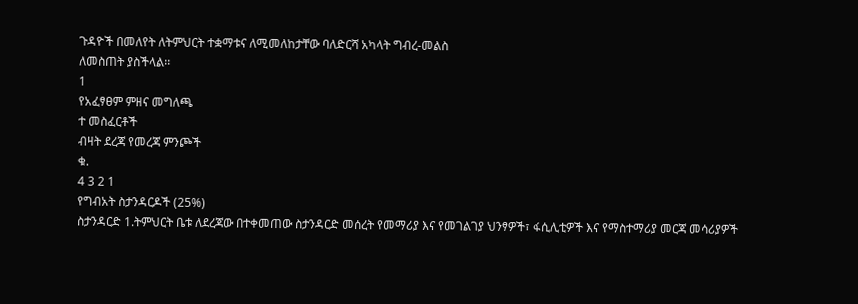ጉዳዮች በመለየት ለትምህርት ተቋማቱና ለሚመለከታቸው ባለድርሻ አካላት ግብረ-መልስ
ለመስጠት ያስችላል፡፡
1
የአፈፃፀም ምዘና መግለጫ
ተ መስፈርቶች
ብዛት ደረጃ የመረጃ ምንጮች
ቁ.
4 3 2 1
የግብአት ስታንዳርዶች (25%)
ስታንዳርድ 1.ትምህርት ቤቱ ለደረጃው በተቀመጠው ስታንዳርድ መሰረት የመማሪያ እና የመገልገያ ህንፃዎች፣ ፋሲሊቲዎች እና የማስተማሪያ መርጃ መሳሪያዎች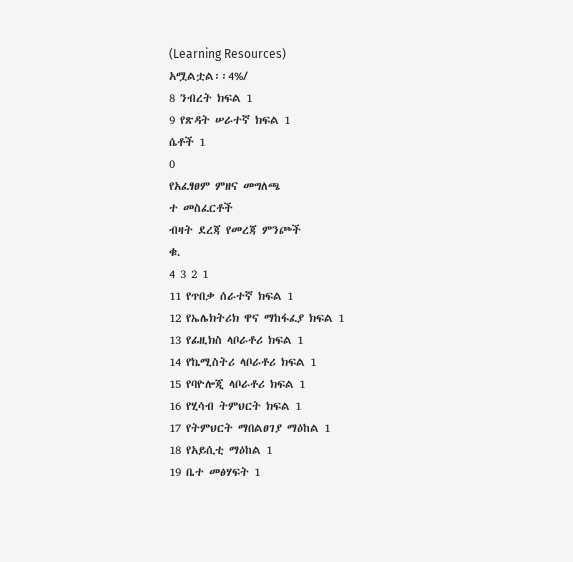(Learning Resources)
አሟልቷል፡፡4%/
8 ንብረት ክፍል 1
9 የጽዳት ሠራተኛ ክፍል 1
ሴቶች 1
0
የአፈፃፀም ምዘና መግለጫ
ተ መስፈርቶች
ብዛት ደረጃ የመረጃ ምንጮች
ቁ.
4 3 2 1
11 የጥበቃ ሰራተኛ ክፍል 1
12 የኤሌክትሪክ ዋና ማከፋፈያ ክፍል 1
13 የፊዚክስ ላቦራቶሪ ክፍል 1
14 የኬሚስትሪ ላቦራቶሪ ክፍል 1
15 የባዮሎጂ ላቦራቶሪ ክፍል 1
16 የሂሳብ ትምህርት ክፍል 1
17 የትምህርት ማበልፀገያ ማዕከል 1
18 የአይሲቲ ማዕከል 1
19 ቤተ መፅሃፍት 1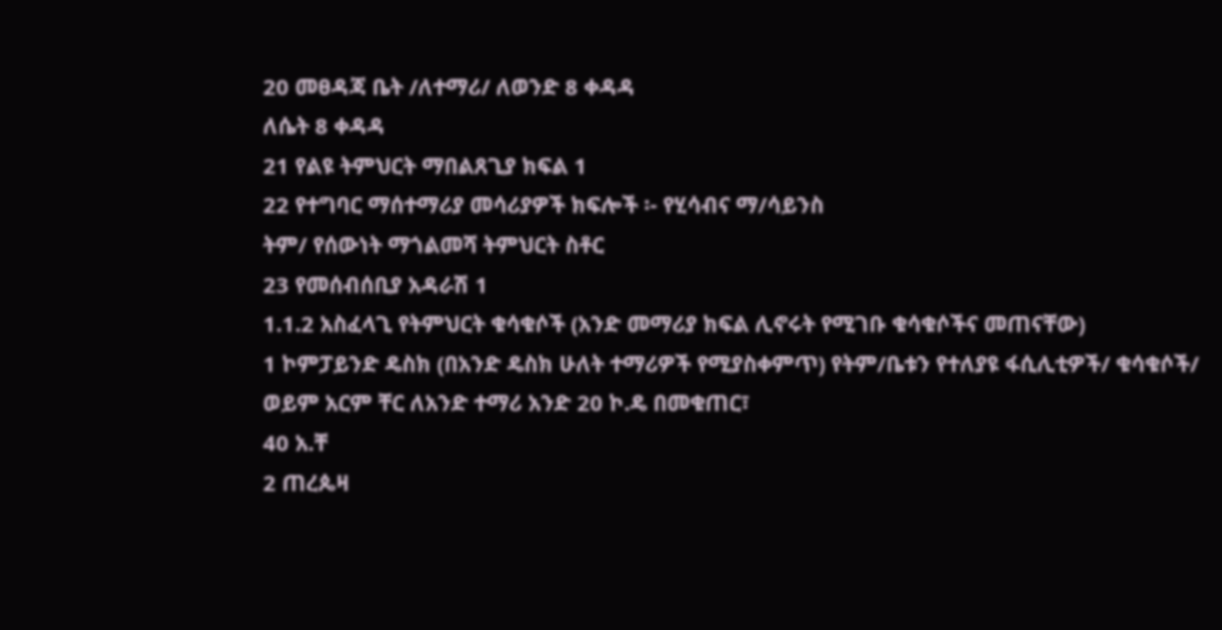20 መፀዳጃ ቤት /ለተማሪ/ ለወንድ 8 ቀዳዳ
ለሴት 8 ቀዳዳ
21 የልዩ ትምህርት ማበልጸጊያ ክፍል 1
22 የተግባር ማሰተማሪያ መሳሪያዎች ክፍሎች ፡- የሂሳብና ማ/ሳይንስ
ትም/ የሰውነት ማጎልመሻ ትምህርት ስቶር
23 የመሰብሰቢያ አዳራሽ 1
1.1.2 አስፈላጊ የትምህርት ቁሳቁሶች (አንድ መማሪያ ክፍል ሊኖሩት የሚገቡ ቁሳቁሶችና መጠናቸው)
1 ኮምፓይንድ ዴስክ (በአንድ ዴስክ ሁለት ተማሪዎች የሚያስቀምጥ) የትም/ቤቱን የተለያዩ ፋሲሊቲዎች/ ቁሳቁሶች/
ወይም አርም ቸር ለአንድ ተማሪ አንድ 20 ኮ.ዴ በመቁጠር፣
40 አ.ቸ
2 ጠረጴዛ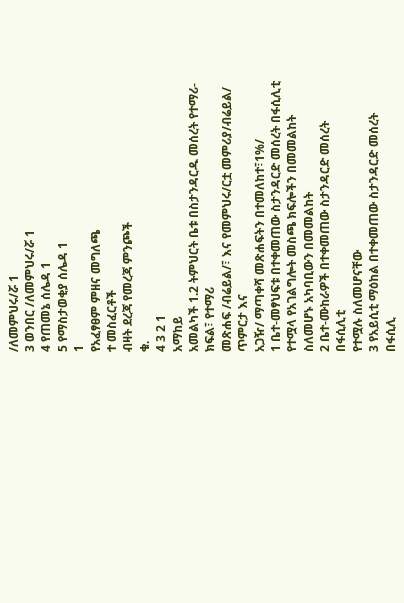/ለመምህሩ/ሯ 1
3 ወንበር /ለመምህሩ/ሯ 1
4 የጠመኔ ሰሌዳ 1
5 የማስታወቂያ ሰሌዳ 1
1
የአፈፃፀም ምዘና መግለጫ
ተ መስፈርቶች
ብዛት ደረጃ የመረጃ ምንጮች
ቁ.
4 3 2 1
አማከይ
አመልካች 1.2 ትምህርት ቤቱ በስታንዳርዱ መሰረት የተማሪ-ክፍል፣ የተማሪ
መጽሐፍ /ብሬይል/፣ እና የመምህሩ/ርቷ መምሪያ/ብሬይል/ ጥምርታ እና
አጋዥ/ ማጣቀሻ መጽሐፍትን በተመለከተ፣1%/
1 ቤተ-መፃህፍቱ በተቀመጠው ስታንዳርድ መሰረት በፋሲሊቲ የተሟላ የአገልግሎት መስጫ ክፍሎችን በመመልከት
ስለመሆኑ አካባቢውን በመመልከት
2 ቤተ-ሙከራዎች በተቀመጠው ስታንዳርድ መሰረት በፋሲሊቲ
የተሟሉ ስለመሆናቸው
3 የአይሲቲ ማዕከል በተቀመጠው ስታንዳርድ መሰረት በፋሲሊ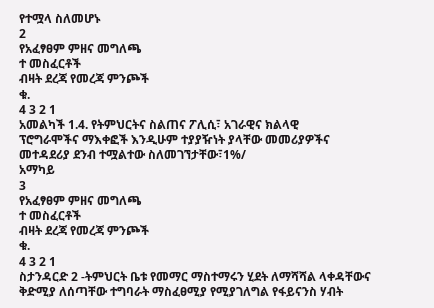የተሟላ ስለመሆኑ
2
የአፈፃፀም ምዘና መግለጫ
ተ መስፈርቶች
ብዛት ደረጃ የመረጃ ምንጮች
ቁ.
4 3 2 1
አመልካች 1.4. የትምህርትና ስልጠና ፖሊሲ፣ አገራዊና ክልላዊ
ፕሮግራሞችና ማእቀፎች እንዲሁም ተያያዥነት ያላቸው መመሪያዎችና
መተዳደሪያ ደንብ ተሟልተው ስለመገኘታቸው፣1%/
አማካይ
3
የአፈፃፀም ምዘና መግለጫ
ተ መስፈርቶች
ብዛት ደረጃ የመረጃ ምንጮች
ቁ.
4 3 2 1
ስታንዳርድ 2 -ትምህርት ቤቱ የመማር ማስተማሩን ሂደት ለማሻሻል ላቀዳቸውና ቅድሚያ ለሰጣቸው ተግባራት ማስፈፀሚያ የሚያገለግል የፋይናንስ ሃብት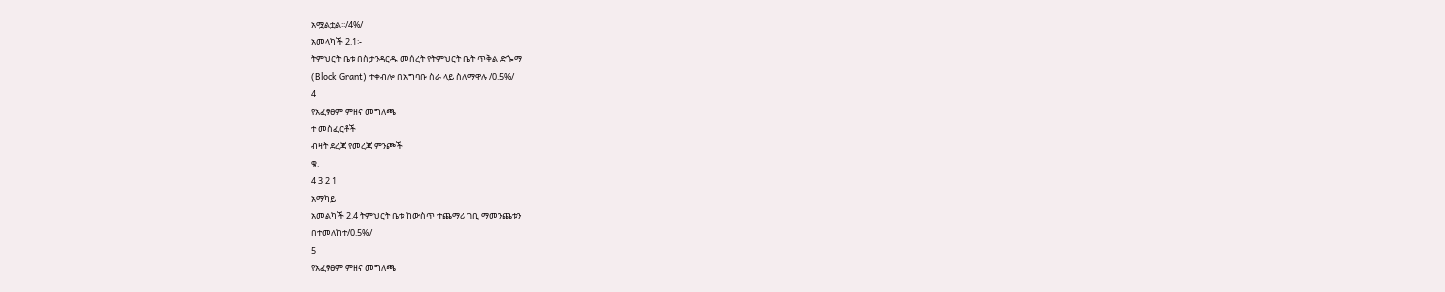አሟልቷል፡፡/4%/
አመላካች 2.1፡-
ትምህርት ቤቱ በስታንዳርዱ መሰረት የትምህርት ቤት ጥቅል ድጐማ
(Block Grant) ተቀብሎ በአግባቡ ስራ ላይ ስለማዋሉ /0.5%/
4
የአፈፃፀም ምዘና መግለጫ
ተ መስፈርቶች
ብዛት ደረጃ የመረጃ ምንጮች
ቁ.
4 3 2 1
አማካይ
አመልካች 2.4 ትምህርት ቤቱ ከውስጥ ተጨማሪ ገቢ ማመንጨቱን
በተመለከተ/0.5%/
5
የአፈፃፀም ምዘና መግለጫ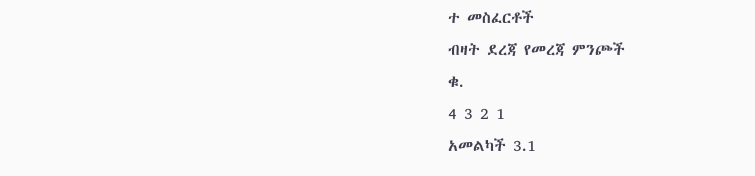ተ መስፈርቶች
ብዛት ደረጃ የመረጃ ምንጮች
ቁ.
4 3 2 1
አመልካች 3.1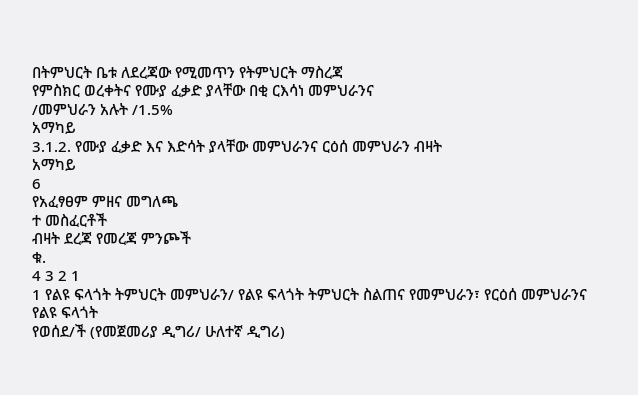በትምህርት ቤቱ ለደረጃው የሚመጥን የትምህርት ማስረጃ
የምስክር ወረቀትና የሙያ ፈቃድ ያላቸው በቂ ርእሳነ መምህራንና
/መምህራን አሉት /1.5%
አማካይ
3.1.2. የሙያ ፈቃድ እና እድሳት ያላቸው መምህራንና ርዕሰ መምህራን ብዛት
አማካይ
6
የአፈፃፀም ምዘና መግለጫ
ተ መስፈርቶች
ብዛት ደረጃ የመረጃ ምንጮች
ቁ.
4 3 2 1
1 የልዩ ፍላጎት ትምህርት መምህራን/ የልዩ ፍላጎት ትምህርት ስልጠና የመምህራን፣ የርዕሰ መምህራንና የልዩ ፍላጎት
የወሰደ/ች (የመጀመሪያ ዲግሪ/ ሁለተኛ ዲግሪ)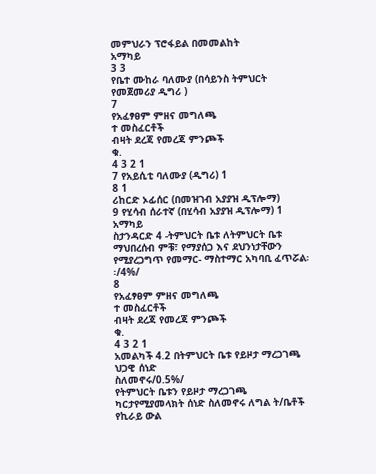መምህራን ፕሮፋይል በመመልከት
አማካይ
3 3
የቤተ ሙከራ ባለሙያ (በሳይንስ ትምህርት የመጀመሪያ ዲግሪ )
7
የአፈፃፀም ምዘና መግለጫ
ተ መስፈርቶች
ብዛት ደረጃ የመረጃ ምንጮች
ቁ.
4 3 2 1
7 የአይሲቲ ባለሙያ (ዲግሪ) 1
8 1
ሪከርድ ኦፊሰር (በመዝገብ አያያዝ ዲፕሎማ)
9 የሂሳብ ሰራተኛ (በሂሳብ አያያዝ ዲፕሎማ) 1
አማካይ
ስታንዳርድ 4 -ትምህርት ቤቱ ለትምህርት ቤቱ ማህበረሰብ ምቹ፣ የማያሰጋ እና ደህንነታቸውን የሚያረጋግጥ የመማር- ማስተማር አካባቢ ፈጥሯል፡፡/4%/
8
የአፈፃፀም ምዘና መግለጫ
ተ መስፈርቶች
ብዛት ደረጃ የመረጃ ምንጮች
ቁ.
4 3 2 1
አመልካች 4.2 በትምህርት ቤቱ የይዞታ ማረጋገጫ ህጋዊ ሰነድ
ስለመኖሩ/0.5%/
የትምህርት ቤቱን የይዞታ ማረጋገጫ ካርታየሚያመላክት ሰነድ ስለመኖሩ ለግል ት/ቤቶች የኪራይ ውል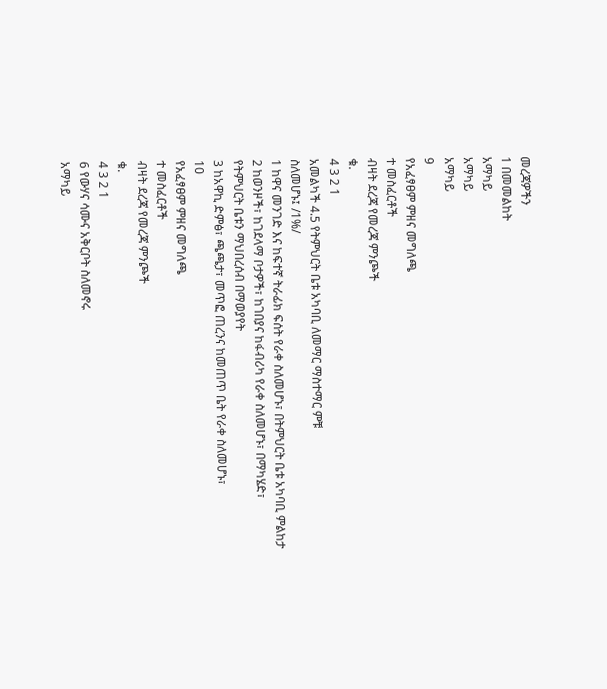መረጃዎችን
1 በመመልከት
አማካይ
አማካይ
አማካይ
9
የአፈፃፀም ምዘና መግለጫ
ተ መስፈርቶች
ብዛት ደረጃ የመረጃ ምንጮች
ቁ.
4 3 2 1
አመልካች 4.5 የትምህርት ቤቱ አካባቢ ለመማር ማስተማር ምቹ
ስለመሆኑ፤ /1%/
1 ከዋና መንገድ እና ከፍተኛ ትራፊክ ፍሰት የራቀ ስለመሆኑ፣ በትምህርት ቤቱ አካባቢ ምልከታ
2 ከወንዞች፣ ከገደላማ ቦታዎች፣ ከገበያና ከፋብሪካ የራቀ ስለመሆኑ፣ በማካሄድ፣
የትምህርት ቤቱን ማህበረሰብ በማወያየት
3 ከአዋኪ ድምፅ፣ ጫጫታ፣ መጥፎ ጠረንና ከመጠጥ ቤት የራቀ ስለመሆኑ፣
10
የአፈፃፀም ምዘና መግለጫ
ተ መስፈርቶች
ብዛት ደረጃ የመረጃ ምንጮች
ቁ.
4 3 2 1
6 የውሃና ሳሙና አቅርቦት ስለመኖሩ
አማካይ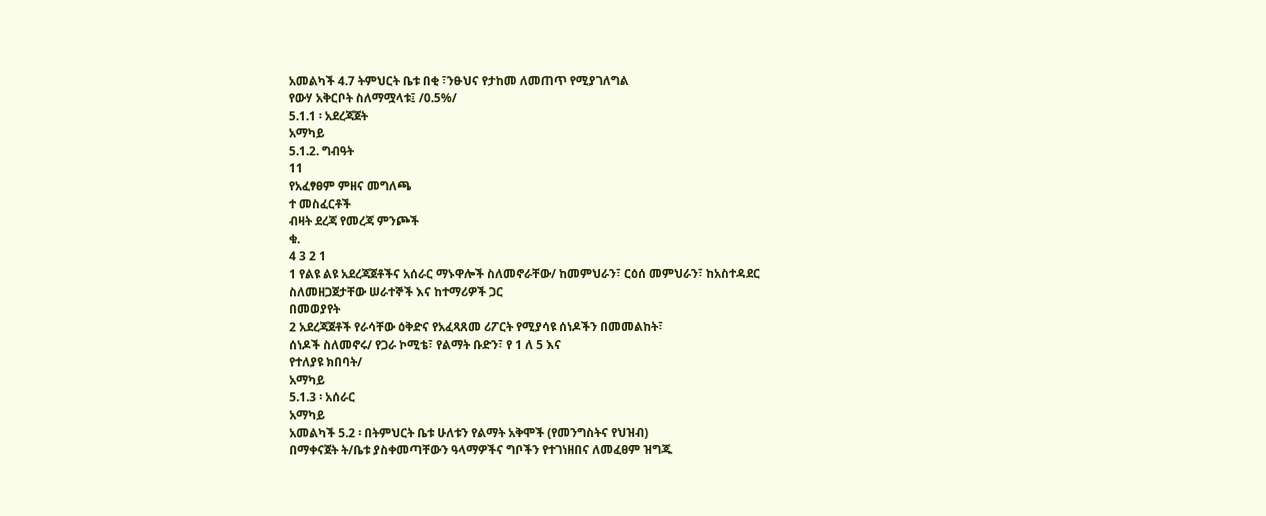አመልካች 4.7 ትምህርት ቤቱ በቂ ፣ንፁህና የታከመ ለመጠጥ የሚያገለግል
የውሃ አቅርቦት ስለማሟላቱ፤ /0.5%/
5.1.1 ፡ አደረጃጀት
አማካይ
5.1.2. ግብዓት
11
የአፈፃፀም ምዘና መግለጫ
ተ መስፈርቶች
ብዛት ደረጃ የመረጃ ምንጮች
ቁ.
4 3 2 1
1 የልዩ ልዩ አደረጃጀቶችና አሰራር ማኑዋሎች ስለመኖራቸው/ ከመምህራን፣ ርዕሰ መምህራን፣ ከአስተዳደር
ስለመዘጋጀታቸው ሠራተኞች እና ከተማሪዎች ጋር
በመወያየት
2 አደረጃጀቶች የራሳቸው ዕቅድና የአፈጻጸመ ሪፖርት የሚያሳዩ ሰነዶችን በመመልከት፣
ሰነዶች ስለመኖሩ/ የጋራ ኮሚቴ፣ የልማት ቡድን፣ የ 1 ለ 5 እና
የተለያዩ ክበባት/
አማካይ
5.1.3 ፡ አሰራር
አማካይ
አመልካች 5.2 ፡ በትምህርት ቤቱ ሁለቱን የልማት አቅሞች (የመንግስትና የህዝብ)
በማቀናጀት ት/ቤቱ ያስቀመጣቸውን ዓላማዎችና ግቦችን የተገነዘበና ለመፈፀም ዝግጁ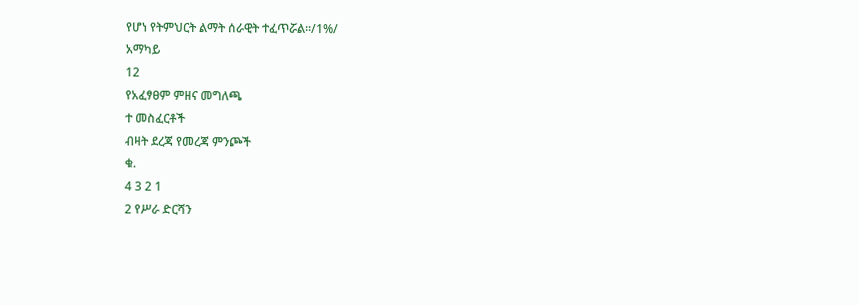የሆነ የትምህርት ልማት ሰራዊት ተፈጥሯል፡፡/1%/
አማካይ
12
የአፈፃፀም ምዘና መግለጫ
ተ መስፈርቶች
ብዛት ደረጃ የመረጃ ምንጮች
ቁ.
4 3 2 1
2 የሥራ ድርሻን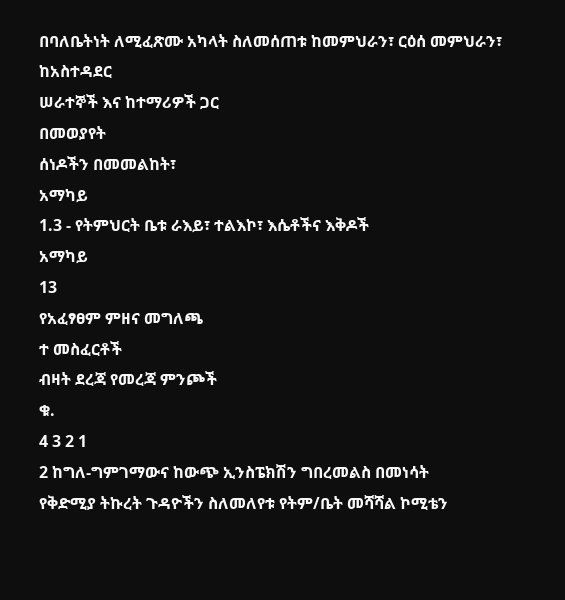በባለቤትነት ለሚፈጽሙ አካላት ስለመሰጠቱ ከመምህራን፣ ርዕሰ መምህራን፣ ከአስተዳደር
ሠራተኞች እና ከተማሪዎች ጋር
በመወያየት
ሰነዶችን በመመልከት፣
አማካይ
1.3 - የትምህርት ቤቱ ራእይ፣ ተልእኮ፣ እሴቶችና እቅዶች
አማካይ
13
የአፈፃፀም ምዘና መግለጫ
ተ መስፈርቶች
ብዛት ደረጃ የመረጃ ምንጮች
ቁ.
4 3 2 1
2 ከግለ-ግምገማውና ከውጭ ኢንስፔክሽን ግበረመልስ በመነሳት
የቅድሚያ ትኩረት ጉዳዮችን ስለመለየቱ የትም/ቤት መሻሻል ኮሚቴን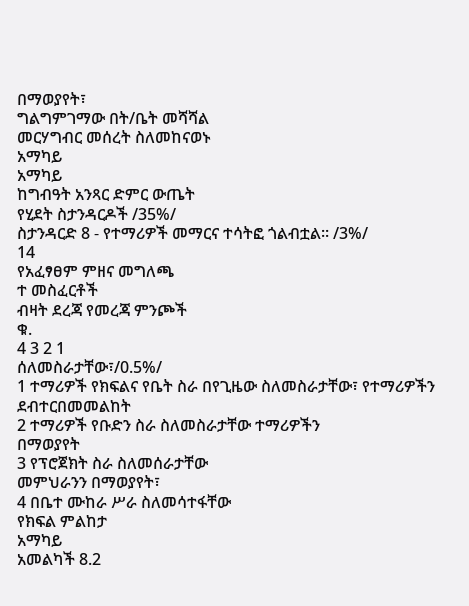በማወያየት፣
ግልግምገማው በት/ቤት መሻሻል
መርሃግብር መሰረት ስለመከናወኑ
አማካይ
አማካይ
ከግብዓት አንጻር ድምር ውጤት
የሂደት ስታንዳርዶች /35%/
ስታንዳርድ 8 - የተማሪዎች መማርና ተሳትፎ ጎልብቷል፡፡ /3%/
14
የአፈፃፀም ምዘና መግለጫ
ተ መስፈርቶች
ብዛት ደረጃ የመረጃ ምንጮች
ቁ.
4 3 2 1
ሰለመስራታቸው፣/0.5%/
1 ተማሪዎች የክፍልና የቤት ስራ በየጊዜው ስለመስራታቸው፣ የተማሪዎችን ደብተርበመመልከት
2 ተማሪዎች የቡድን ስራ ስለመስራታቸው ተማሪዎችን
በማወያየት
3 የፕሮጀክት ስራ ስለመሰራታቸው
መምህራንን በማወያየት፣
4 በቤተ ሙከራ ሥራ ስለመሳተፋቸው
የክፍል ምልከታ
አማካይ
አመልካች 8.2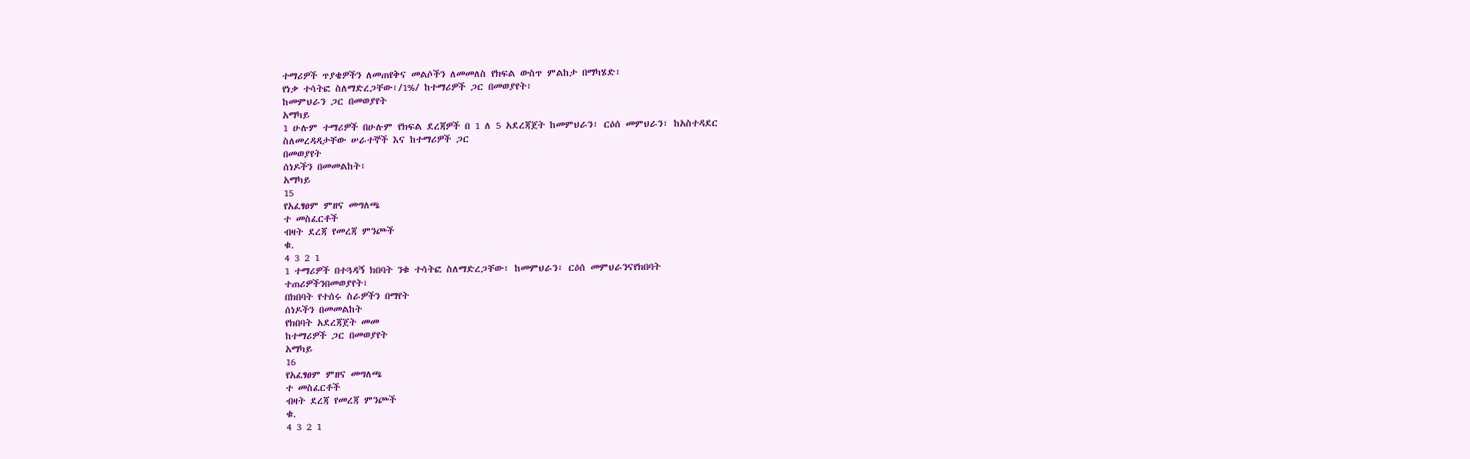ተማሪዎች ጥያቄዎችን ለመጠየቅና መልሶችን ለመመለስ የክፍል ውስጥ ምልከታ በማካሄድ፣
የነቃ ተሳትፎ ስለማድረጋቸው፣/1%/ ከተማሪዎች ጋር በመወያየት፣
ከመምህራን ጋር በመወያየት
አማካይ
1 ሁሉም ተማሪዎች በሁሉም የክፍል ደረጃዎች በ 1 ለ 5 አደረጃጀት ከመምህራን፣ ርዕሰ መምህራን፣ ከአስተዳደር
ስለመረዳዳታቸው ሠራተኞች እና ከተማሪዎች ጋር
በመወያየት
ሰነዶችን በመመልከት፣
አማካይ
15
የአፈፃፀም ምዘና መግለጫ
ተ መስፈርቶች
ብዛት ደረጃ የመረጃ ምንጮች
ቁ.
4 3 2 1
1 ተማሪዎች በተጓዳኝ ክበባት ንቁ ተሳትፎ ስለማድረጋቸው፣ ከመምህራን፣ ርዕሰ መምህራንናየክበባት
ተጠሪዎችንበመወያየት፣
በክበባት የተሰሩ ስራዎችን በማየት
ሰነዶችን በመመልከት
የክበባት አደረጃጀት መመ
ከተማሪዎች ጋር በመወያየት
አማካይ
16
የአፈፃፀም ምዘና መግለጫ
ተ መስፈርቶች
ብዛት ደረጃ የመረጃ ምንጮች
ቁ.
4 3 2 1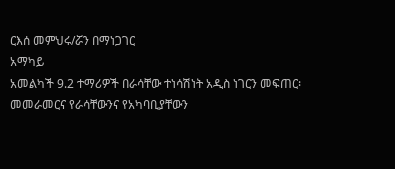ርእሰ መምህሩ/ሯን በማነጋገር
አማካይ
አመልካች 9.2 ተማሪዎች በራሳቸው ተነሳሽነት አዲስ ነገርን መፍጠር፡
መመራመርና የራሳቸውንና የአካባቢያቸውን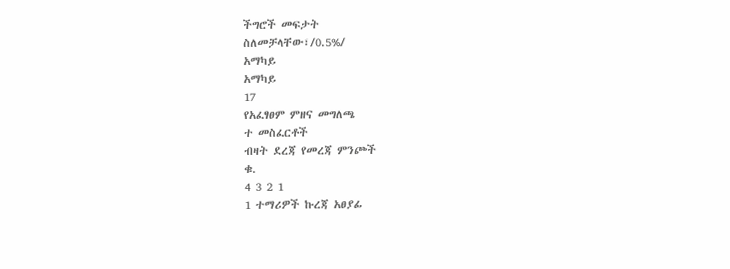ችግሮች መፍታት
ስለመቻላቸው፣/0.5%/
አማካይ
አማካይ
17
የአፈፃፀም ምዘና መግለጫ
ተ መስፈርቶች
ብዛት ደረጃ የመረጃ ምንጮች
ቁ.
4 3 2 1
1 ተማሪዎች ኩረጃ አፀያፊ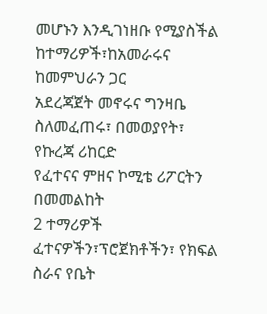መሆኑን እንዲገነዘቡ የሚያስችል ከተማሪዎች፣ከአመራሩና ከመምህራን ጋር
አደረጃጀት መኖሩና ግንዛቤ ስለመፈጠሩ፣ በመወያየት፣
የኩረጃ ሪከርድ
የፈተናና ምዘና ኮሚቴ ሪፖርትን
በመመልከት
2 ተማሪዎች ፈተናዎችን፣ፕሮጀክቶችን፣ የክፍል ስራና የቤት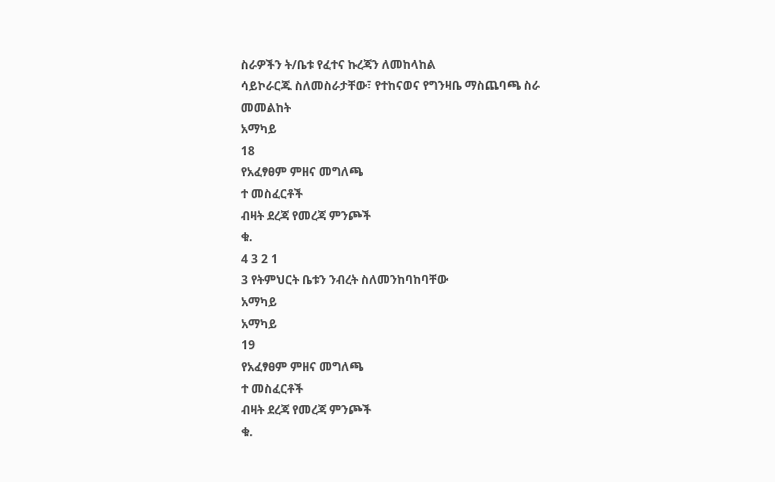ስራዎችን ት/ቤቱ የፈተና ኩረጃን ለመከላከል
ሳይኮራርጁ ስለመስራታቸው፣ የተከናወና የግንዛቤ ማስጨባጫ ስራ
መመልከት
አማካይ
18
የአፈፃፀም ምዘና መግለጫ
ተ መስፈርቶች
ብዛት ደረጃ የመረጃ ምንጮች
ቁ.
4 3 2 1
3 የትምህርት ቤቱን ንብረት ስለመንከባከባቸው
አማካይ
አማካይ
19
የአፈፃፀም ምዘና መግለጫ
ተ መስፈርቶች
ብዛት ደረጃ የመረጃ ምንጮች
ቁ.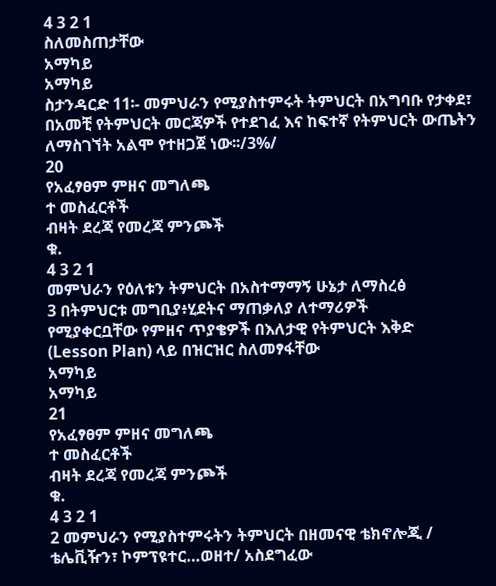4 3 2 1
ስለመስጠታቸው
አማካይ
አማካይ
ስታንዳርድ 11፡- መምህራን የሚያስተምሩት ትምህርት በአግባቡ የታቀደ፣ በአመቺ የትምህርት መርጃዎች የተደገፈ እና ከፍተኛ የትምህርት ውጤትን ለማስገኘት አልሞ የተዘጋጀ ነው፡፡/3%/
20
የአፈፃፀም ምዘና መግለጫ
ተ መስፈርቶች
ብዛት ደረጃ የመረጃ ምንጮች
ቁ.
4 3 2 1
መምህራን የዕለቱን ትምህርት በአስተማማኝ ሁኔታ ለማስረፅ
3 በትምህርቱ መግቢያ፥ሂደትና ማጠቃለያ ለተማሪዎች
የሚያቀርቧቸው የምዘና ጥያቄዎች በእለታዊ የትምህርት እቅድ
(Lesson Plan) ላይ በዝርዝር ስለመፃፋቸው
አማካይ
አማካይ
21
የአፈፃፀም ምዘና መግለጫ
ተ መስፈርቶች
ብዛት ደረጃ የመረጃ ምንጮች
ቁ.
4 3 2 1
2 መምህራን የሚያስተምሩትን ትምህርት በዘመናዊ ቴክኖሎጂ /
ቴሌቪዥን፣ ኮምፕዩተር…ወዘተ/ አስደግፈው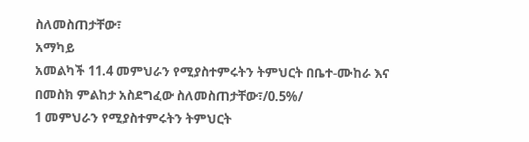ስለመስጠታቸው፣
አማካይ
አመልካች 11.4 መምህራን የሚያስተምሩትን ትምህርት በቤተ-ሙከራ እና
በመስክ ምልከታ አስደግፈው ስለመስጠታቸው፣/0.5%/
1 መምህራን የሚያስተምሩትን ትምህርት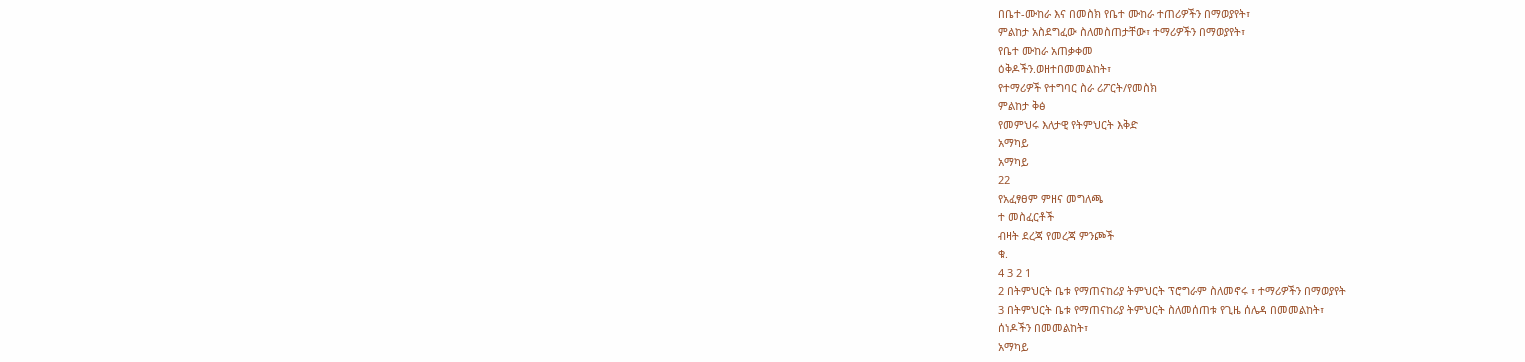በቤተ-ሙከራ እና በመስክ የቤተ ሙከራ ተጠሪዎችን በማወያየት፣
ምልከታ አስደግፈው ስለመስጠታቸው፣ ተማሪዎችን በማወያየት፣
የቤተ ሙከራ አጠቃቀመ
ዕቅዶችን.ወዘተበመመልከት፣
የተማሪዎች የተግባር ስራ ሪፖርት/የመስክ
ምልከታ ቅፅ
የመምህሩ እለታዊ የትምህርት እቅድ
አማካይ
አማካይ
22
የአፈፃፀም ምዘና መግለጫ
ተ መስፈርቶች
ብዛት ደረጃ የመረጃ ምንጮች
ቁ.
4 3 2 1
2 በትምህርት ቤቱ የማጠናከሪያ ትምህርት ፕሮግራም ስለመኖሩ ፣ ተማሪዎችን በማወያየት
3 በትምህርት ቤቱ የማጠናከሪያ ትምህርት ስለመሰጠቱ የጊዜ ሰሌዳ በመመልከት፣
ሰነዶችን በመመልከት፣
አማካይ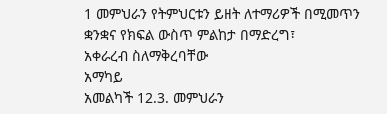1 መምህራን የትምህርቱን ይዘት ለተማሪዎች በሚመጥን ቋንቋና የክፍል ውስጥ ምልከታ በማድረግ፣
አቀራረብ ስለማቅረባቸው
አማካይ
አመልካች 12.3. መምህራን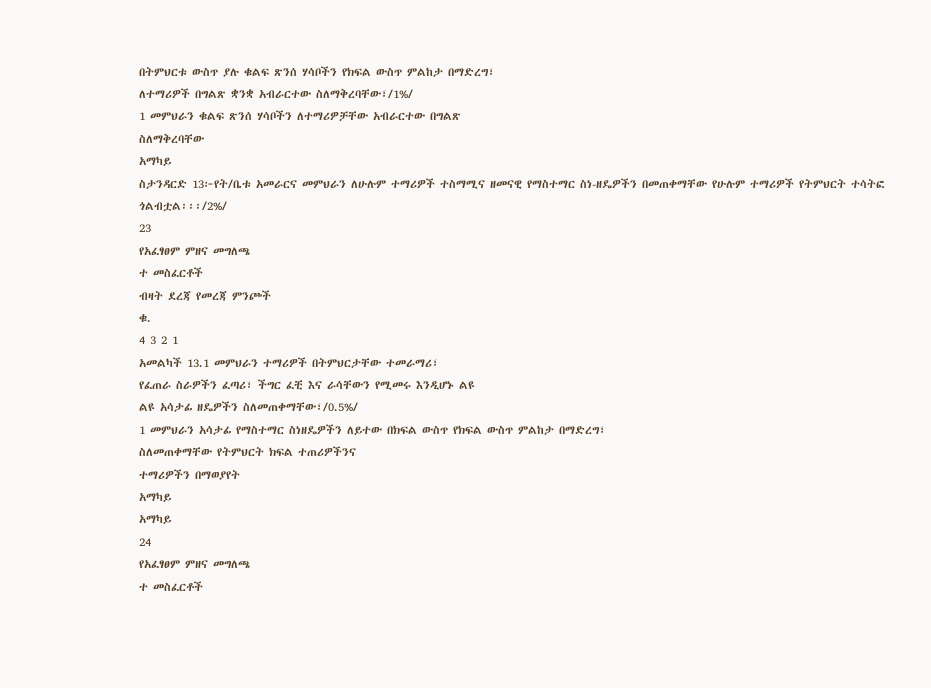በትምህርቱ ውስጥ ያሉ ቁልፍ ጽንሰ ሃሳቦችን የክፍል ውስጥ ምልከታ በማድረግ፣
ለተማሪዎች በግልጽ ቋንቋ አብራርተው ስለማቅረባቸው፣/1%/
1 መምህራን ቁልፍ ጽንሰ ሃሳቦችን ለተማሪዎቻቸው አብራርተው በግልጽ
ስለማቅረባቸው
አማካይ
ስታንዳርድ 13፦የት/ቤቱ አመራርና መምህራን ለሁሉም ተማሪዎች ተስማሚና ዘመናዊ የማስተማር ስነ-ዘዴዎችን በመጠቀማቸው የሁሉም ተማሪዎች የትምህርት ተሳትፎ ጎልብቷል፡፡፡/2%/
23
የአፈፃፀም ምዘና መግለጫ
ተ መስፈርቶች
ብዛት ደረጃ የመረጃ ምንጮች
ቁ.
4 3 2 1
አመልካች 13.1 መምህራን ተማሪዎች በትምህርታቸው ተመራማሪ፣
የፈጠራ ስራዎችን ፈጣሪ፣ ችግር ፈቺ እና ራሳቸውን የሚመሩ እንዲሆኑ ልዩ
ልዩ አሳታፊ ዘዴዎችን ስለመጠቀማቸው፣/0.5%/
1 መምህራን አሳታፊ የማስተማር ስነዘዴዎችን ለይተው በክፍል ውስጥ የክፍል ውስጥ ምልከታ በማድረግ፣
ስለመጠቀማቸው የትምህርት ክፍል ተጠሪዎችንና
ተማሪዎችን በማወያየት
አማካይ
አማካይ
24
የአፈፃፀም ምዘና መግለጫ
ተ መስፈርቶች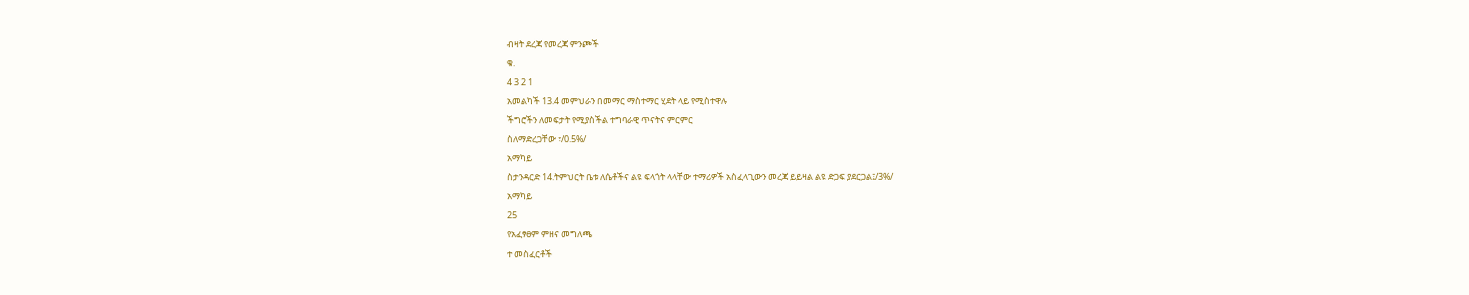ብዛት ደረጃ የመረጃ ምንጮች
ቁ.
4 3 2 1
አመልካች 13.4 መምህራን በመማር ማስተማር ሂደት ላይ የሚስተዋሉ
ችግሮችን ለመፍታት የሚያስችል ተግባራዊ ጥናትና ምርምር
ስለማድረጋቸው ፣/0.5%/
አማካይ
ስታንዳርድ 14.ትምህርት ቤቱ ለሴቶችና ልዩ ፍላጎት ላላቸው ተማሪዎች አስፈላጊውን መረጃ ይይዛል ልዩ ድጋፍ ያደርጋል፤/3%/
አማካይ
25
የአፈፃፀም ምዘና መግለጫ
ተ መስፈርቶች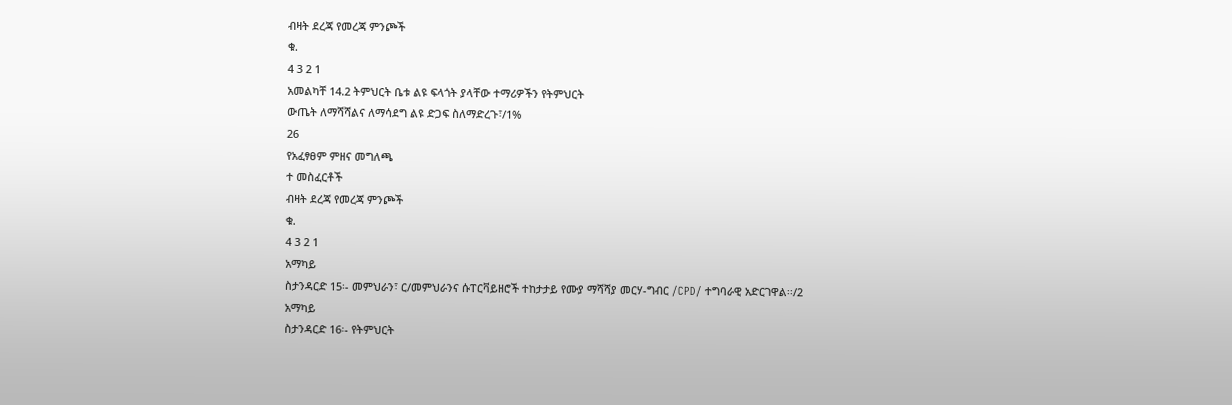ብዛት ደረጃ የመረጃ ምንጮች
ቁ.
4 3 2 1
አመልካቸ 14.2 ትምህርት ቤቱ ልዩ ፍላጎት ያላቸው ተማሪዎችን የትምህርት
ውጤት ለማሻሻልና ለማሳደግ ልዩ ድጋፍ ስለማድረጉ፣/1%
26
የአፈፃፀም ምዘና መግለጫ
ተ መስፈርቶች
ብዛት ደረጃ የመረጃ ምንጮች
ቁ.
4 3 2 1
አማካይ
ስታንዳርድ 15፡- መምህራን፣ ር/መምህራንና ሱፐርቫይዘሮች ተከታታይ የሙያ ማሻሻያ መርሃ-ግብር /CPD/ ተግባራዊ አድርገዋል፡፡/2
አማካይ
ስታንዳርድ 16፡- የትምህርት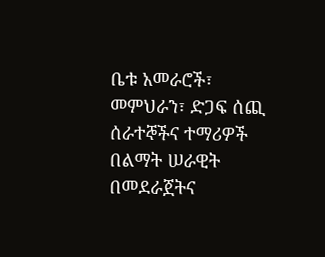ቤቱ አመራሮች፣ መምህራን፣ ድጋፍ ሰጪ ሰራተኞችና ተማሪዎች በልማት ሠራዊት በመደራጀትና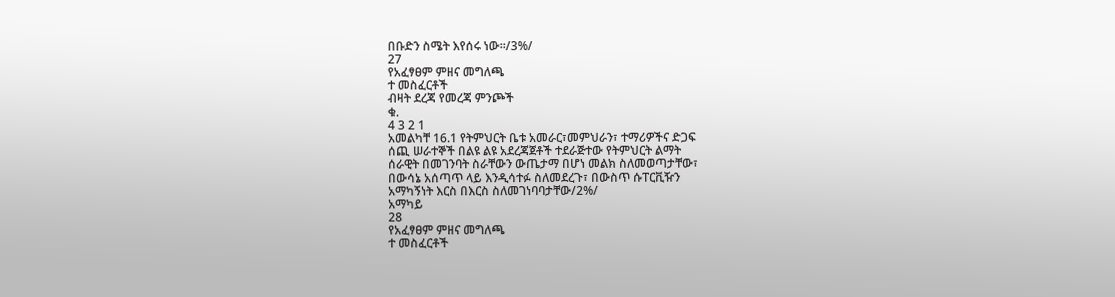በቡድን ስሜት እየሰሩ ነው፡፡/3%/
27
የአፈፃፀም ምዘና መግለጫ
ተ መስፈርቶች
ብዛት ደረጃ የመረጃ ምንጮች
ቁ.
4 3 2 1
አመልካቸ 16.1 የትምህርት ቤቱ አመራር፣መምህራን፣ ተማሪዎችና ድጋፍ
ሰጪ ሠራተኞች በልዩ ልዩ አደረጃጀቶች ተደራጅተው የትምህርት ልማት
ሰራዊት በመገንባት ስራቸውን ውጤታማ በሆነ መልክ ስለመወጣታቸው፣
በውሳኔ አሰጣጥ ላይ እንዲሳተፉ ስለመደረጉ፣ በውስጥ ሱፐርቪዥን
አማካኝነት እርስ በእርስ ስለመገነባባታቸው/2%/
አማካይ
28
የአፈፃፀም ምዘና መግለጫ
ተ መስፈርቶች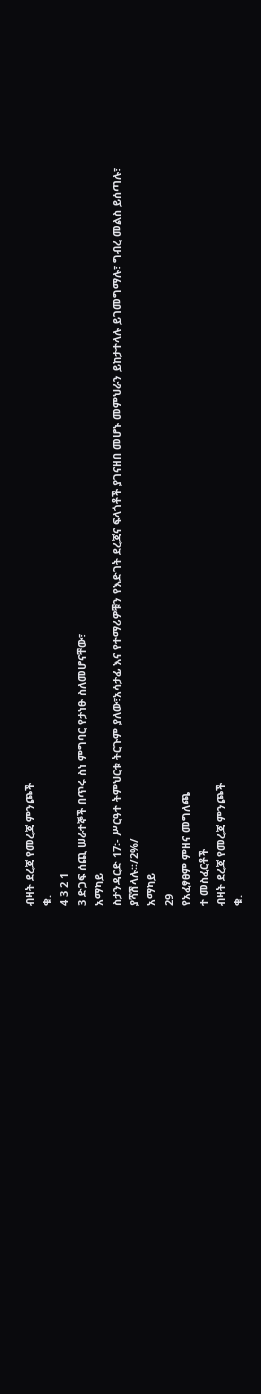ብዛት ደረጃ የመረጃ ምንጮች
ቁ.
4 3 2 1
3 ድጋፍ ሰጪ ሠራተኞች በጥሩ ስነ ምግባር የታነፁ ስለመሆናቸው፣
አማካይ
ስታንዳርድ 17፡- ሥርዓተ ትምህርቱ ትርጉም ያለው፣አሳታፊ እና የተማሪዎቹን የእድገት ደረጃና ፍላጎቶች ያገናዘበ መሆኑ መምህራን ይከታተላሉ ይገመግማሉ፣ ግብረ መልስ ይሰጣሉ፣
ያሻሽላሉ፡፡/2%/
አማካይ
29
የአፈፃፀም ምዘና መግለጫ
ተ መስፈርቶች
ብዛት ደረጃ የመረጃ ምንጮች
ቁ.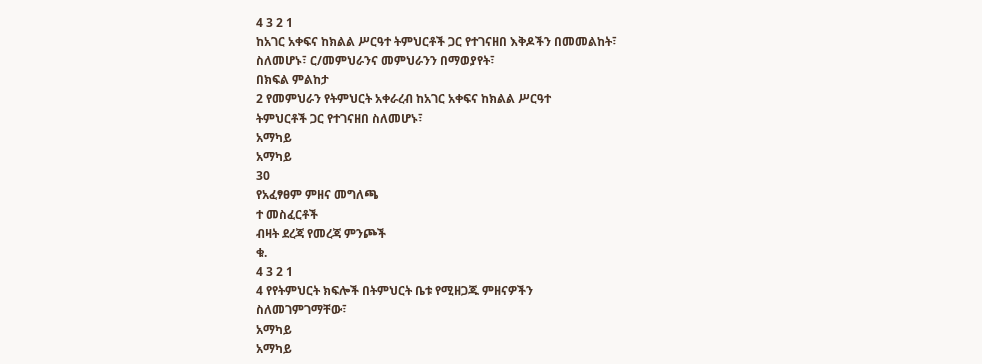4 3 2 1
ከአገር አቀፍና ከክልል ሥርዓተ ትምህርቶች ጋር የተገናዘበ እቅዶችን በመመልከት፣
ስለመሆኑ፣ ር/መምህራንና መምህራንን በማወያየት፣
በክፍል ምልከታ
2 የመምህራን የትምህርት አቀራረብ ከአገር አቀፍና ከክልል ሥርዓተ
ትምህርቶች ጋር የተገናዘበ ስለመሆኑ፣
አማካይ
አማካይ
30
የአፈፃፀም ምዘና መግለጫ
ተ መስፈርቶች
ብዛት ደረጃ የመረጃ ምንጮች
ቁ.
4 3 2 1
4 የየትምህርት ክፍሎች በትምህርት ቤቱ የሚዘጋጁ ምዘናዎችን
ስለመገምገማቸው፣
አማካይ
አማካይ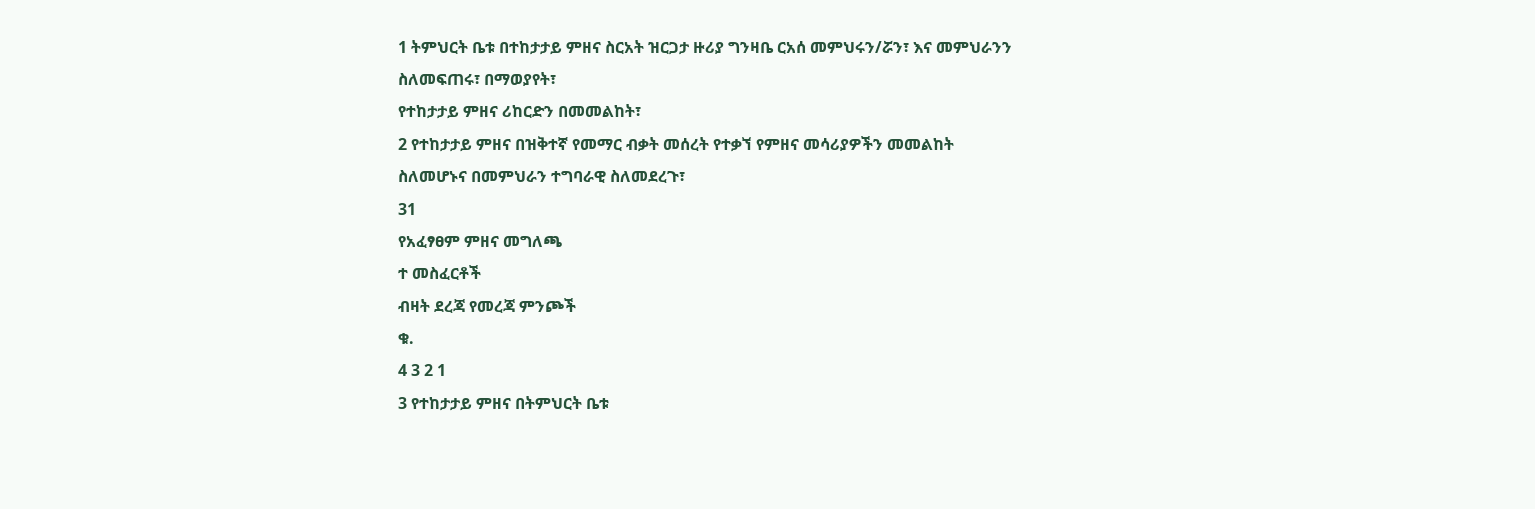1 ትምህርት ቤቱ በተከታታይ ምዘና ስርአት ዝርጋታ ዙሪያ ግንዛቤ ርአሰ መምህሩን/ሯን፣ እና መምህራንን
ስለመፍጠሩ፣ በማወያየት፣
የተከታታይ ምዘና ሪከርድን በመመልከት፣
2 የተከታታይ ምዘና በዝቅተኛ የመማር ብቃት መሰረት የተቃኘ የምዘና መሳሪያዎችን መመልከት
ስለመሆኑና በመምህራን ተግባራዊ ስለመደረጉ፣
31
የአፈፃፀም ምዘና መግለጫ
ተ መስፈርቶች
ብዛት ደረጃ የመረጃ ምንጮች
ቁ.
4 3 2 1
3 የተከታታይ ምዘና በትምህርት ቤቱ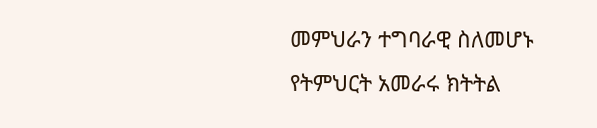መምህራን ተግባራዊ ስለመሆኑ
የትምህርት አመራሩ ክትትል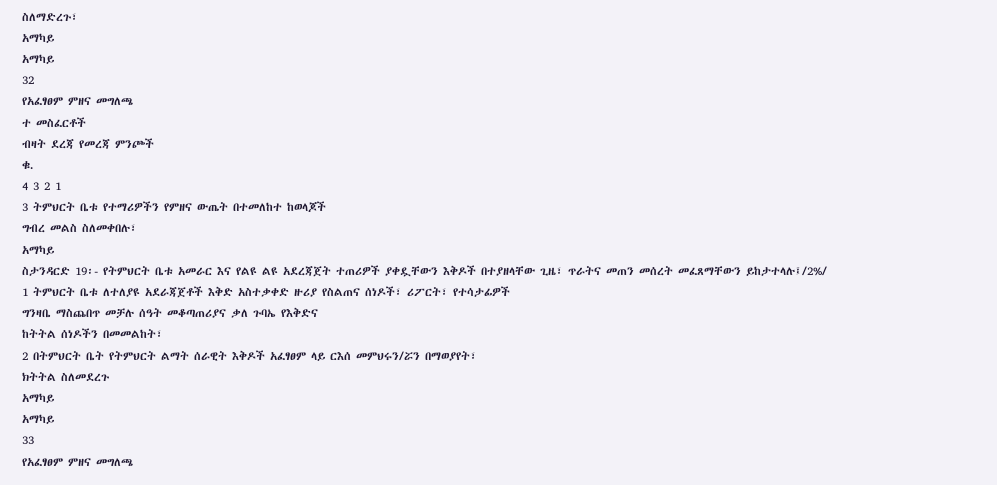ስለማድረጉ፣
አማካይ
አማካይ
32
የአፈፃፀም ምዘና መግለጫ
ተ መስፈርቶች
ብዛት ደረጃ የመረጃ ምንጮች
ቁ.
4 3 2 1
3 ትምህርት ቤቱ የተማሪዎችን የምዘና ውጤት በተመለከተ ከወላጆች
ግብረ መልስ ስለመቀበሉ፣
አማካይ
ስታንዳርድ 19፡- የትምህርት ቤቱ አመራር እና የልዩ ልዩ አደረጃጀት ተጠሪዎች ያቀዷቸውን እቅዶች በተያዘላቸው ጊዜ፣ ጥራትና መጠን መሰረት መፈጸማቸውን ይከታተላሉ፤/2%/
1 ትምህርት ቤቱ ለተለያዩ አደራጃጀቶች እቅድ አስተቃቀድ ዙሪያ የስልጠና ሰነዶች፣ ሪፖርት፣ የተሳታፊዎች
ግንዛቤ ማስጨበጥ መቻሉ ሰዓት መቆጣጠሪያና ቃለ ጉባኤ የእቅድና
ከትትል ሰነዶችን በመመልከት፣
2 በትምህርት ቤት የትምህርት ልማት ሰራዊት እቅዶች አፈፃፀም ላይ ርእሰ መምህሩን/ሯን በማወያየት፣
ክትትል ስለመደረጉ
አማካይ
አማካይ
33
የአፈፃፀም ምዘና መግለጫ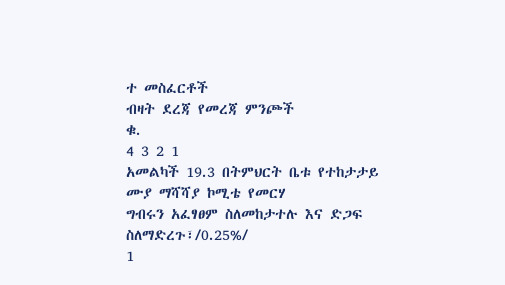ተ መስፈርቶች
ብዛት ደረጃ የመረጃ ምንጮች
ቁ.
4 3 2 1
አመልካች 19.3 በትምህርት ቤቱ የተከታታይ ሙያ ማሻሻያ ኮሚቴ የመርሃ
ግብሩን አፈፃፀም ስለመከታተሉ እና ድጋፍ ስለማድረጉ፣/0.25%/
1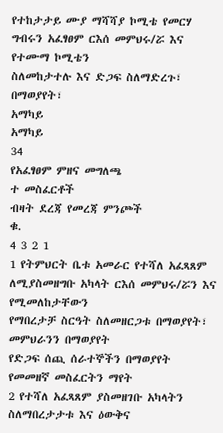የተከታታይ ሙያ ማሻሻያ ኮሚቴ የመርሃ ግብሩን አፈፃፀም ርእሰ መምህሩ/ሯ እና የተሙማ ኮሚቴን
ስለመከታተሉ እና ድጋፍ ስለማድረጉ፣ በማወያየት፣
አማካይ
አማካይ
34
የአፈፃፀም ምዘና መግለጫ
ተ መስፈርቶች
ብዛት ደረጃ የመረጃ ምንጮች
ቁ.
4 3 2 1
1 የትምህርት ቤቱ አመራር የተሻለ አፈጻጸም ለሚያስመዘግቡ አካላት ርእሰ መምህሩ/ሯን እና የሚመለከታቸውን
የማበረታቻ ስርዓት ስለመዘርጋቱ በማወያየት፣
መምህራንን በማወያየት
የድጋፍ ሰጪ ሰራተኞችን በማወያየት
የመመዘኛ መስፈርትን ማየት
2 የተሻለ አፈጻጸም ያስመዘገቡ አካላትን ስለማበረታታቱ እና ዕውቅና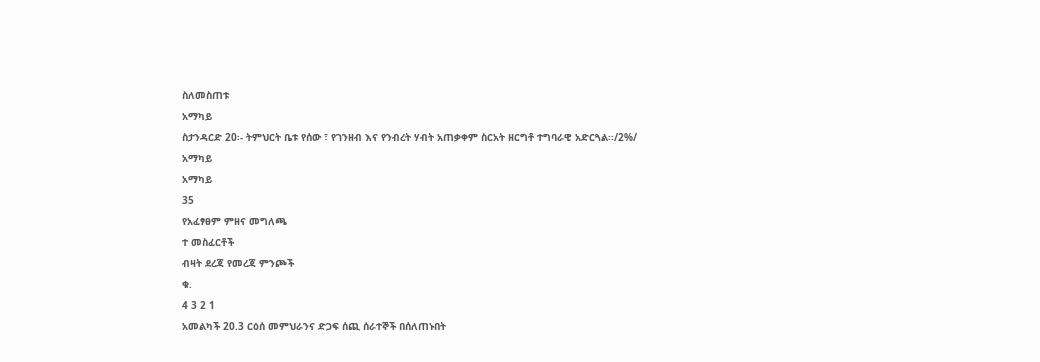ስለመስጠቱ
አማካይ
ስታንዳርድ 20፡- ትምህርት ቤቱ የሰው ፣ የገንዘብ እና የንብረት ሃብት አጠቃቀም ስርአት ዘርግቶ ተግባራዊ አድርጓል፡፡/2%/
አማካይ
አማካይ
35
የአፈፃፀም ምዘና መግለጫ
ተ መስፈርቶች
ብዛት ደረጃ የመረጃ ምንጮች
ቁ.
4 3 2 1
አመልካች 20.3 ርዕሰ መምህራንና ድጋፍ ሰጪ ሰራተኞች በሰለጠኑበት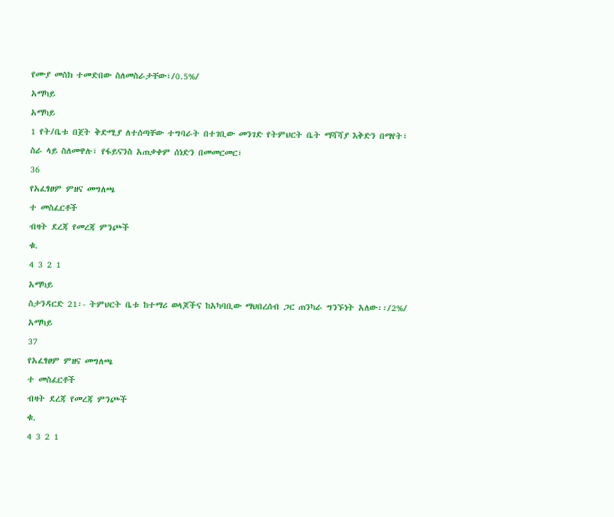የሙያ መስክ ተመድበው ስለመስራታቸው፣/0.5%/
አማካይ
አማካይ
1 የት/ቤቱ በጀት ቅድሚያ ለተሰጣቸው ተግባራት በተገቢው መንገድ የትምህርት ቤት ማሻሻያ እቅድን በማየት፣
ስራ ላይ ስለመዋሉ፣ የፋይናንስ አጠቃቀም ሰነድን በመመርመር፣
36
የአፈፃፀም ምዘና መግለጫ
ተ መስፈርቶች
ብዛት ደረጃ የመረጃ ምንጮች
ቁ.
4 3 2 1
አማካይ
ስታንዳርድ 21፡- ትምህርት ቤቱ ከተማሪ ወላጆችና ከአካባቢው ማህበረሰብ ጋር ጠንካራ ግንኙነት አለው፡፡/2%/
አማካይ
37
የአፈፃፀም ምዘና መግለጫ
ተ መስፈርቶች
ብዛት ደረጃ የመረጃ ምንጮች
ቁ.
4 3 2 1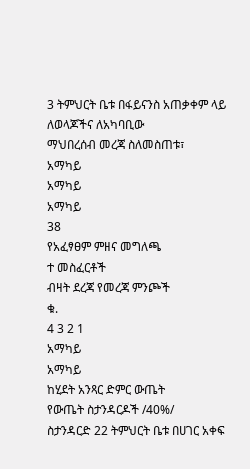3 ትምህርት ቤቱ በፋይናንስ አጠቃቀም ላይ ለወላጆችና ለአካባቢው
ማህበረሰብ መረጃ ስለመስጠቱ፣
አማካይ
አማካይ
አማካይ
38
የአፈፃፀም ምዘና መግለጫ
ተ መስፈርቶች
ብዛት ደረጃ የመረጃ ምንጮች
ቁ.
4 3 2 1
አማካይ
አማካይ
ከሂደት አንጻር ድምር ውጤት
የውጤት ስታንዳርዶች /40%/
ስታንዳርድ 22 ትምህርት ቤቱ በሀገር አቀፍ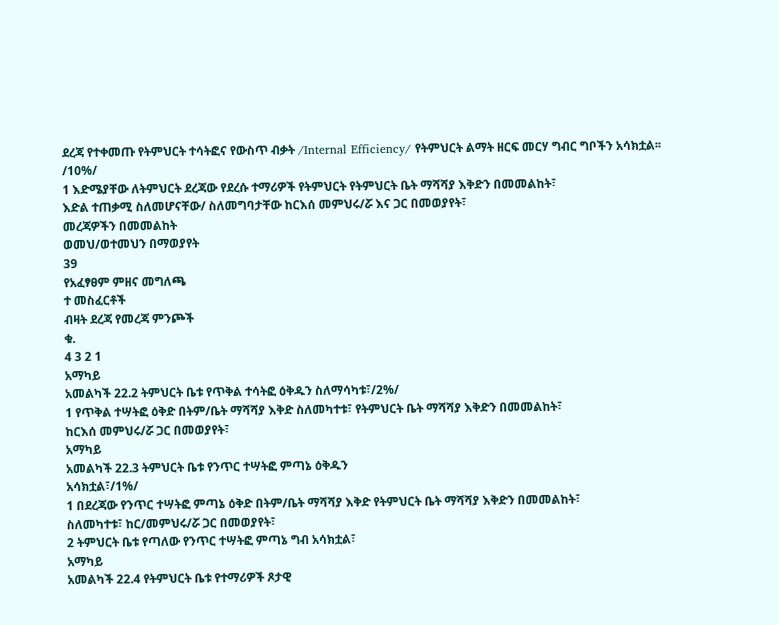ደረጃ የተቀመጡ የትምህርት ተሳትፎና የውስጥ ብቃት /Internal Efficiency/ የትምህርት ልማት ዘርፍ መርሃ ግብር ግቦችን አሳክቷል፡፡/10%/
1 እድሜያቸው ለትምህርት ደረጃው የደረሱ ተማሪዎች የትምህርት የትምህርት ቤት ማሻሻያ እቅድን በመመልከት፣
እድል ተጠቃሚ ስለመሆናቸው/ ስለመግባታቸው ከርእሰ መምህሩ/ሯ እና ጋር በመወያየት፣
መረጃዎችን በመመልከት
ወመህ/ወተመህን በማወያየት
39
የአፈፃፀም ምዘና መግለጫ
ተ መስፈርቶች
ብዛት ደረጃ የመረጃ ምንጮች
ቁ.
4 3 2 1
አማካይ
አመልካች 22.2 ትምህርት ቤቱ የጥቅል ተሳትፎ ዕቅዱን ስለማሳካቱ፣/2%/
1 የጥቅል ተሣትፎ ዕቅድ በትም/ቤት ማሻሻያ እቅድ ስለመካተቱ፣ የትምህርት ቤት ማሻሻያ እቅድን በመመልከት፣
ከርእሰ መምህሩ/ሯ ጋር በመወያየት፣
አማካይ
አመልካች 22.3 ትምህርት ቤቱ የንጥር ተሣትፎ ምጣኔ ዕቅዱን
አሳክቷል፣/1%/
1 በደረጃው የንጥር ተሣትፎ ምጣኔ ዕቅድ በትም/ቤት ማሻሻያ እቅድ የትምህርት ቤት ማሻሻያ እቅድን በመመልከት፣
ስለመካተቱ፣ ከር/መምህሩ/ሯ ጋር በመወያየት፣
2 ትምህርት ቤቱ የጣለው የንጥር ተሣትፎ ምጣኔ ግብ አሳክቷል፣
አማካይ
አመልካች 22.4 የትምህርት ቤቱ የተማሪዎች ጾታዊ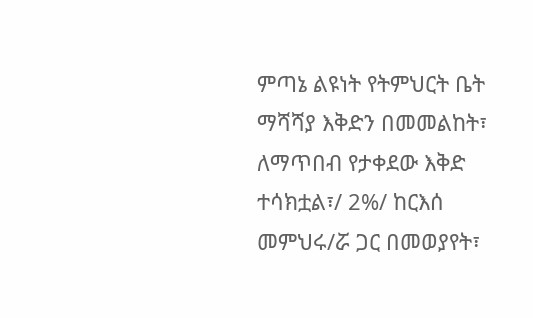ምጣኔ ልዩነት የትምህርት ቤት ማሻሻያ እቅድን በመመልከት፣
ለማጥበብ የታቀደው እቅድ ተሳክቷል፣/ 2%/ ከርእሰ መምህሩ/ሯ ጋር በመወያየት፣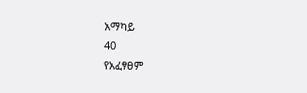አማካይ
40
የአፈፃፀም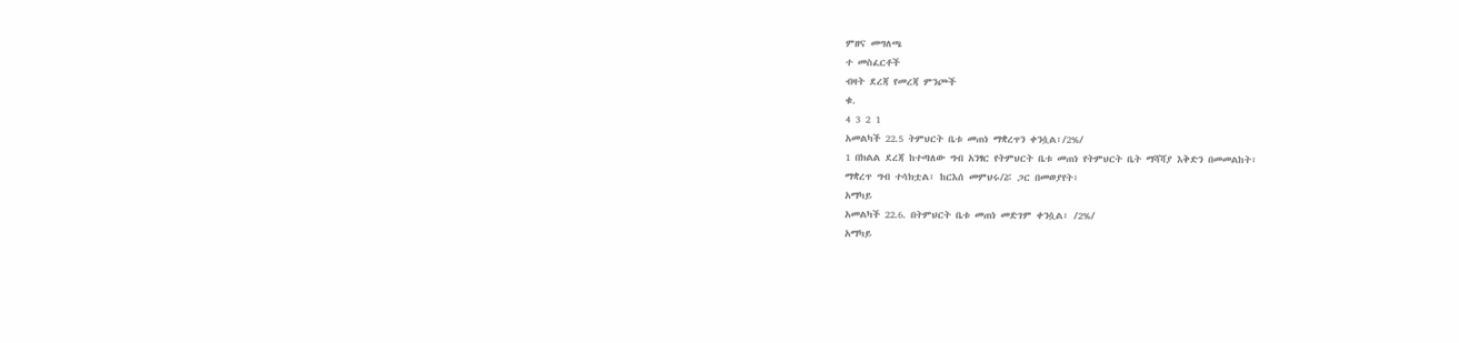ምዘና መግለጫ
ተ መስፈርቶች
ብዛት ደረጃ የመረጃ ምንጮች
ቁ.
4 3 2 1
አመልካች 22.5 ትምህርት ቤቱ መጠነ ማቋረጥን ቀንሷል፣/2%/
1 በክልል ደረጃ ከተጣለው ግብ አንፃር የትምህርት ቤቱ መጠነ የትምህርት ቤት ማሻሻያ እቅድን በመመልከት፣
ማቋረጥ ግብ ተሳክቷል፣ ከርእሰ መምህሩ/ሯ ጋር በመወያየት፣
አማካይ
አመልካች 22.6. በትምህርት ቤቱ መጠነ መድገም ቀንሷል፣ /2%/
አማካይ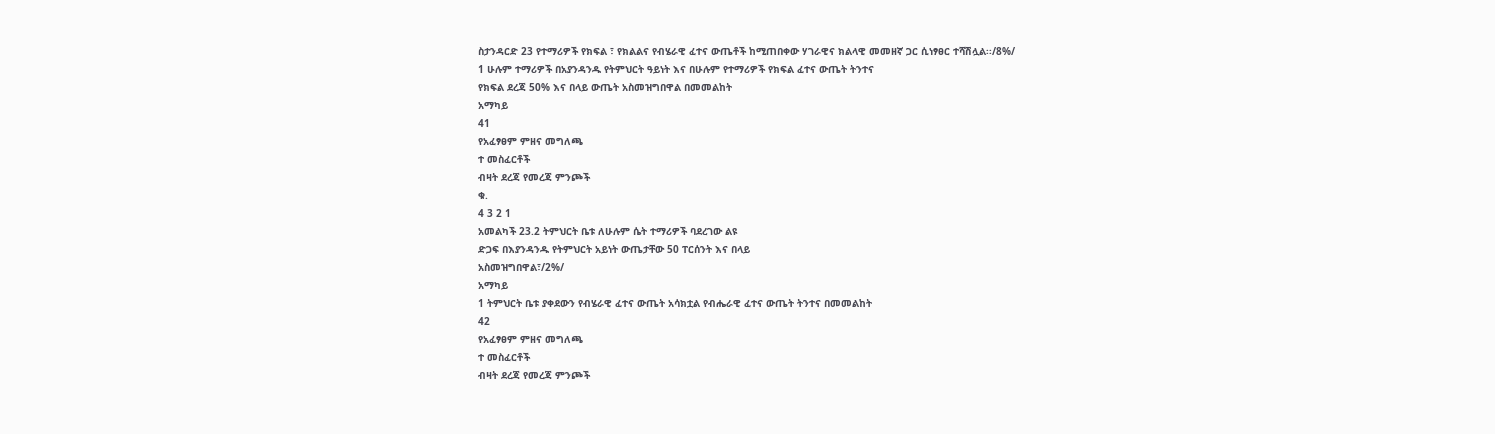ስታንዳርድ 23 የተማሪዎች የክፍል ፣ የክልልና የብሄራዊ ፈተና ውጤቶች ከሚጠበቀው ሃገራዊና ክልላዊ መመዘኛ ጋር ሲነፃፀር ተሻሽሏል፡፡/8%/
1 ሁሉም ተማሪዎች በአያንዳንዱ የትምህርት ዓይነት እና በሁሉም የተማሪዎች የክፍል ፈተና ውጤት ትንተና
የክፍል ደረጃ 50% እና በላይ ውጤት አስመዝግበዋል በመመልከት
አማካይ
41
የአፈፃፀም ምዘና መግለጫ
ተ መስፈርቶች
ብዛት ደረጃ የመረጃ ምንጮች
ቁ.
4 3 2 1
አመልካች 23.2 ትምህርት ቤቱ ለሁሉም ሴት ተማሪዎች ባደረገው ልዩ
ድጋፍ በእያንዳንዱ የትምህርት አይነት ውጤታቸው 50 ፐርሰንት እና በላይ
አስመዝግበዋል፣/2%/
አማካይ
1 ትምህርት ቤቱ ያቀደውን የብሄራዊ ፈተና ውጤት አሳክቷል የብሔራዊ ፈተና ውጤት ትንተና በመመልከት
42
የአፈፃፀም ምዘና መግለጫ
ተ መስፈርቶች
ብዛት ደረጃ የመረጃ ምንጮች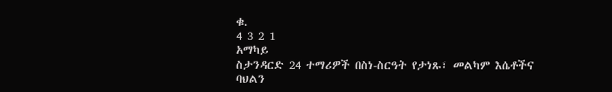ቁ.
4 3 2 1
አማካይ
ስታንዳርድ 24 ተማሪዎች በስነ-ስርዓት የታነጹ፣ መልካም እሴቶችና ባህልን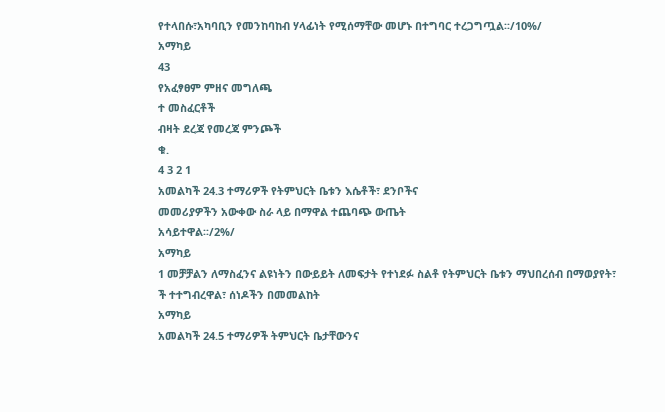የተላበሱ፣አካባቢን የመንከባከብ ሃላፊነት የሚሰማቸው መሆኑ በተግባር ተረጋግጧል፡፡/10%/
አማካይ
43
የአፈፃፀም ምዘና መግለጫ
ተ መስፈርቶች
ብዛት ደረጃ የመረጃ ምንጮች
ቁ.
4 3 2 1
አመልካች 24.3 ተማሪዎች የትምህርት ቤቱን እሴቶች፣ ደንቦችና
መመሪያዎችን አውቀው ስራ ላይ በማዋል ተጨባጭ ውጤት
አሳይተዋል፡፡/2%/
አማካይ
1 መቻቻልን ለማስፈንና ልዩነትን በውይይት ለመፍታት የተነደፉ ስልቶ የትምህርት ቤቱን ማህበረሰብ በማወያየት፣
ች ተተግብረዋል፣ ሰነዶችን በመመልከት
አማካይ
አመልካች 24.5 ተማሪዎች ትምህርት ቤታቸውንና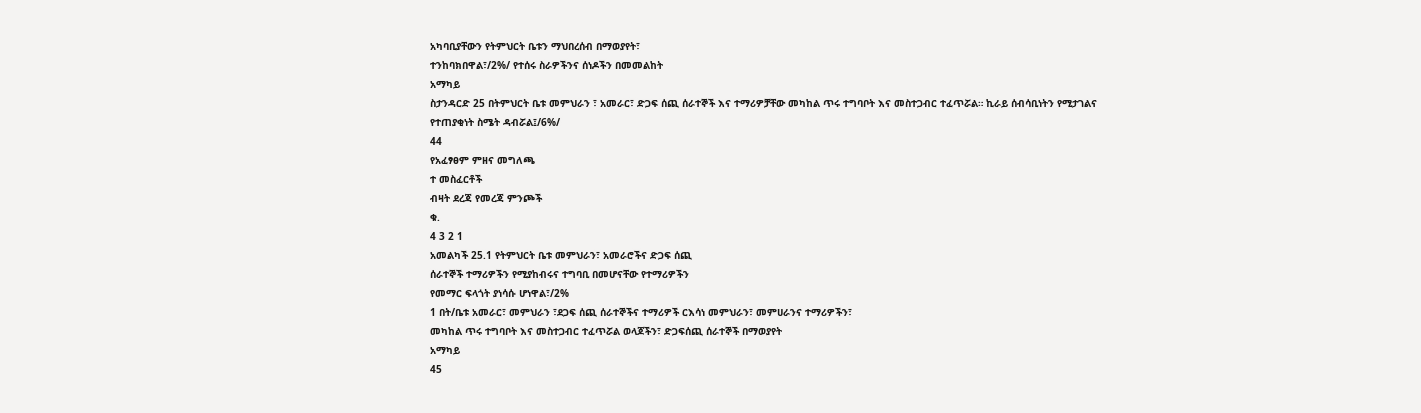አካባቢያቸውን የትምህርት ቤቱን ማህበረሰብ በማወያየት፣
ተንከባክበዋል፣/2%/ የተሰሩ ስራዎችንና ሰነዶችን በመመልከት
አማካይ
ስታንዳርድ 25 በትምህርት ቤቱ መምህራን ፣ አመራር፣ ድጋፍ ሰጪ ሰራተኞች እና ተማሪዎቻቸው መካከል ጥሩ ተግባቦት እና መስተጋብር ተፈጥሯል። ኪራይ ሰብሳቢነትን የሚታገልና
የተጠያቂነት ስሜት ዳብሯል፤/6%/
44
የአፈፃፀም ምዘና መግለጫ
ተ መስፈርቶች
ብዛት ደረጃ የመረጃ ምንጮች
ቁ.
4 3 2 1
አመልካች 25.1 የትምህርት ቤቱ መምህራን፣ አመራሮችና ድጋፍ ሰጪ
ሰራተኞች ተማሪዎችን የሚያከብሩና ተግባቢ በመሆናቸው የተማሪዎችን
የመማር ፍላጎት ያነሳሱ ሆነዋል፣/2%
1 በት/ቤቱ አመራር፣ መምህራን ፣ደጋፍ ሰጪ ሰራተኞችና ተማሪዎች ርእሳነ መምህራን፣ መምሀራንና ተማሪዎችን፣
መካከል ጥሩ ተግባቦት እና መስተጋብር ተፈጥሯል ወላጆችን፣ ድጋፍሰጪ ሰራተኞች በማወያየት
አማካይ
45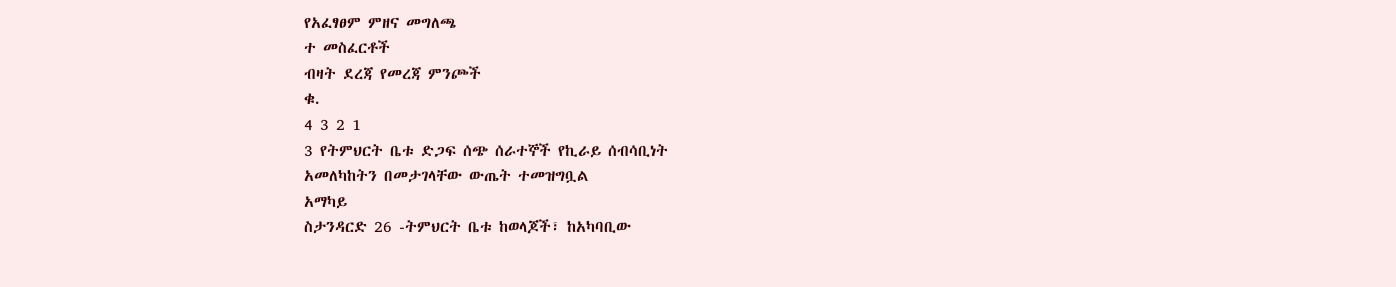የአፈፃፀም ምዘና መግለጫ
ተ መስፈርቶች
ብዛት ደረጃ የመረጃ ምንጮች
ቁ.
4 3 2 1
3 የትምህርት ቤቱ ድጋፍ ሰጭ ሰራተኞች የኪራይ ሰብሳቢነት
አመለካከትን በመታገላቸው ውጤት ተመዝግቧል
አማካይ
ስታንዳርድ 26 -ትምህርት ቤቱ ከወላጆች፣ ከአካባቢው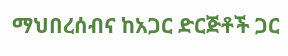ማህበረሰብና ከአጋር ድርጅቶች ጋር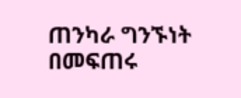ጠንካራ ግንኙነት በመፍጠሩ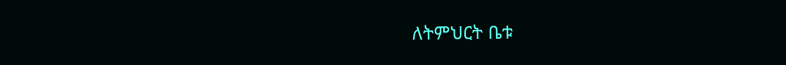ለትምህርት ቤቱ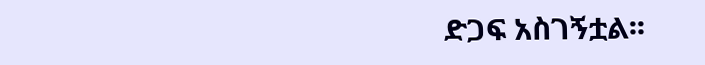ድጋፍ አስገኝቷል፡፡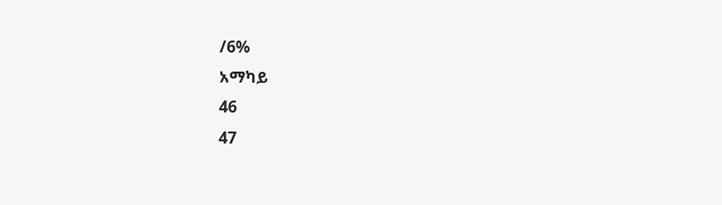/6%
አማካይ
46
47